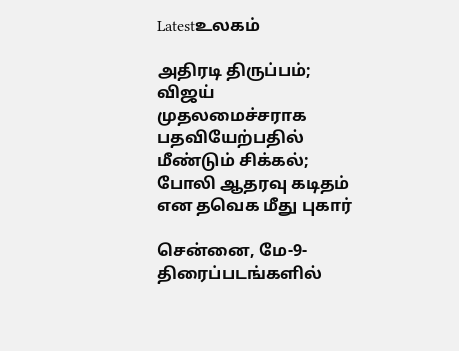Latestஉலகம்

அதிரடி திருப்பம்; விஜய் முதலமைச்சராக பதவியேற்பதில் மீண்டும் சிக்கல்; போலி ஆதரவு கடிதம் என தவெக மீது புகார்

சென்னை, மே-9-திரைப்படங்களில்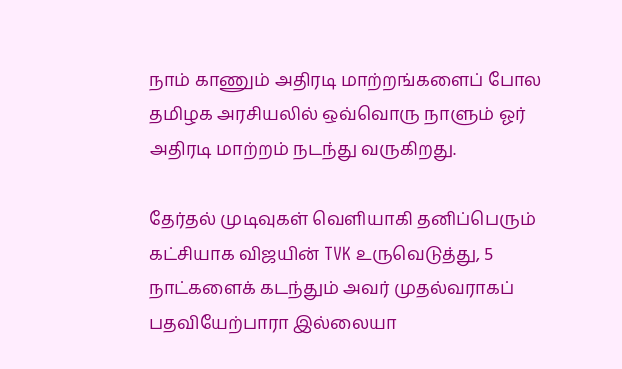நாம் காணும் அதிரடி மாற்றங்களைப் போல தமிழக அரசியலில் ஒவ்வொரு நாளும் ஓர் அதிரடி மாற்றம் நடந்து வருகிறது.

தேர்தல் முடிவுகள் வெளியாகி தனிப்பெரும் கட்சியாக விஜயின் TVK உருவெடுத்து, 5 நாட்களைக் கடந்தும் அவர் முதல்வராகப் பதவியேற்பாரா இல்லையா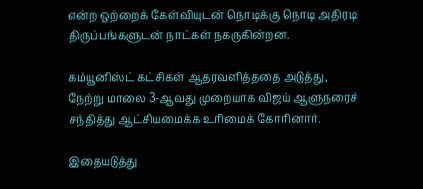என்ற ஒற்றைக் கேள்வியுடன் நொடிக்கு நொடி அதிரடி திருப்பங்களுடன் நாட்கள் நகருகின்றன.

கம்யூனிஸ்ட் கட்சிகள் ஆதரவளித்ததை அடுத்து, நேற்று மாலை 3-ஆவது முறையாக விஜய் ஆளுநரைச் சந்தித்து ஆட்சியமைக்க உரிமைக் கோரினார்.

இதையடுத்து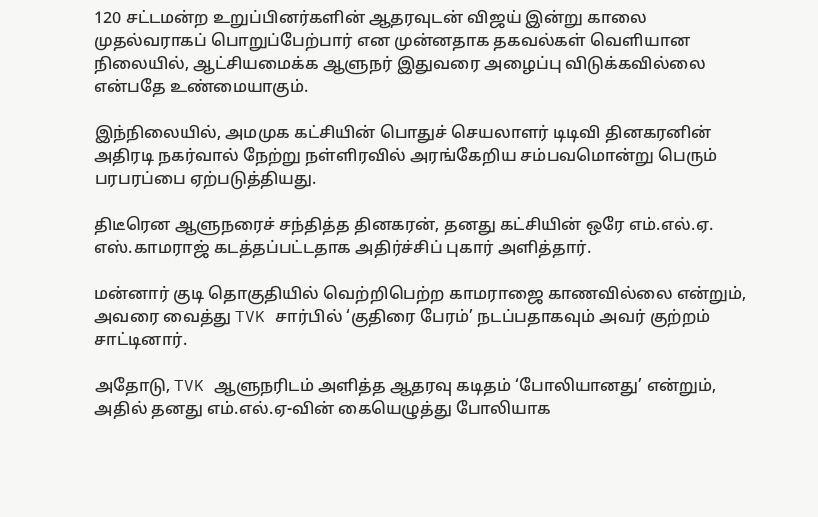120 சட்டமன்ற உறுப்பினர்களின் ஆதரவுடன் விஜய் இன்று காலை முதல்வராகப் பொறுப்பேற்பார் என முன்னதாக தகவல்கள் வெளியான நிலையில், ஆட்சியமைக்க ஆளுநர் இதுவரை அழைப்பு விடுக்கவில்லை என்பதே உண்மையாகும்.

இந்நிலையில், அமமுக கட்சியின் பொதுச் செயலாளர் டிடிவி தினகரனின் அதிரடி நகர்வால் நேற்று நள்ளிரவில் அரங்கேறிய சம்பவமொன்று பெரும் பரபரப்பை ஏற்படுத்தியது.

திடீரென ஆளுநரைச் சந்தித்த தினகரன், தனது கட்சியின் ஒரே எம்.எல்.ஏ. எஸ்.காமராஜ் கடத்தப்பட்டதாக அதிர்ச்சிப் புகார் அளித்தார்.

மன்னார் குடி தொகுதியில் வெற்றிபெற்ற காமராஜை காணவில்லை என்றும், அவரை வைத்து TVK சார்பில் ‘குதிரை பேரம்’ நடப்பதாகவும் அவர் குற்றம் சாட்டினார்.

அதோடு, TVK ஆளுநரிடம் அளித்த ஆதரவு கடிதம் ‘போலியானது’ என்றும், அதில் தனது எம்.எல்.ஏ-வின் கையெழுத்து போலியாக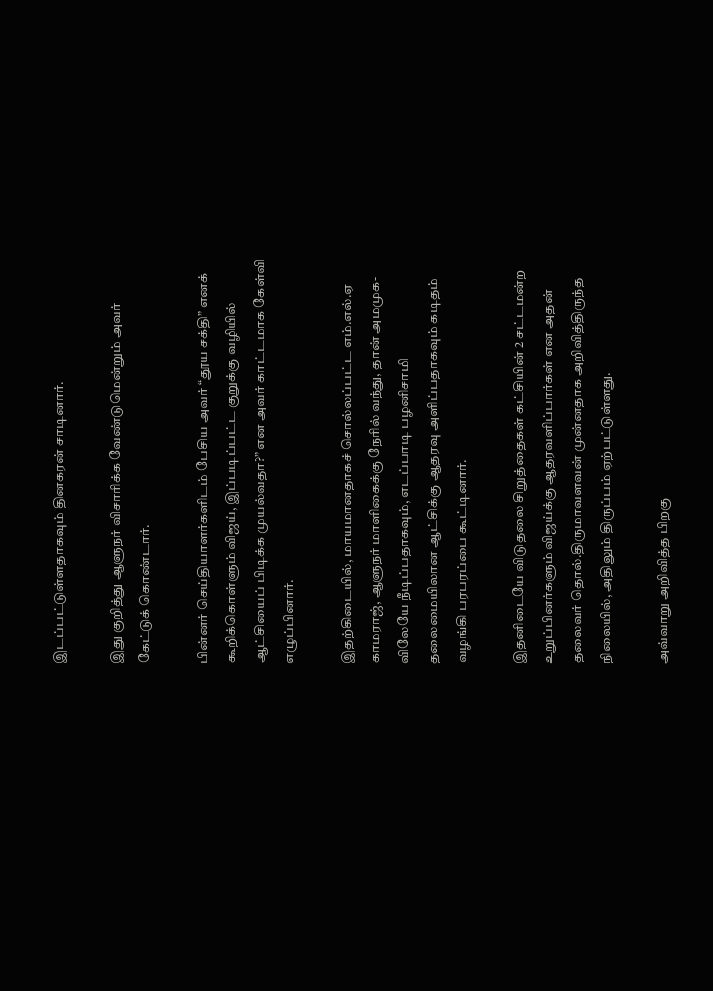இடப்பட்டுள்ளதாகவும் தினகரன் சாடினார்.

இது குறித்து ஆளுநர் விசாரிக்க வேண்டுமென்றும் அவர் கேட்டுக் கொண்டார்.

பின்னர் செய்தியாளர்களிடம் பேசிய அவர் “தூய சக்தி” எனக் கூறிக்கொள்ளும் விஜய், இப்படிப்பட்ட குறுக்கு வழியில் ஆட்சியைப் பிடிக்க முயல்வதா?” என அவர் காட்டமாக கேள்வி எழுப்பினார்.

இதற்கிடையில், மாயமானதாகச் சொல்லப்பட்ட எம்.எல்.ஏ காமராஜ், ஆளுநர் மாளிகைக்கு நேரில் வந்து, தான் அமமுக-விலேயே நீடிப்பதாகவும், எடப்பாடி பழனிசாமி தலைமையிலான ஆட்சிக்கு ஆதரவு அளிப்பதாகவும் கடிதம் வழங்கி பரபரப்பை கூட்டினார்.

இதனிடையே விடுதலை சிறுத்தைகள் கட்சியின் 2 சட்டமன்ற உறுப்பினர்களும் விஜய்க்கு ஆதரவளிப்பார்கள் என அதன் தலைவர் தொல்.திருமாவளவன் முன்னதாக அறிவித்திருந்த நிலையில், அதிலும் திருப்பம் ஏற்பட்டுள்ளது.

அவ்வாறு அறிவித்த பிறகு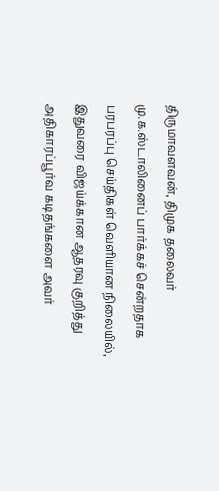திருமாவளவன், திமுக தலைவர் மு.க.ஸ்டாலினைப் பார்க்கச் சென்றதாக பரபரப்பு செய்திகள் வெளியான நிலையில், இதுவரை விஜய்க்கான ஆதரவு குறித்து அதிகாரப்பூர்வ கடிதங்களை அவர்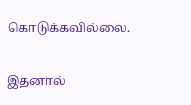கொடுக்கவில்லை.

இதனால்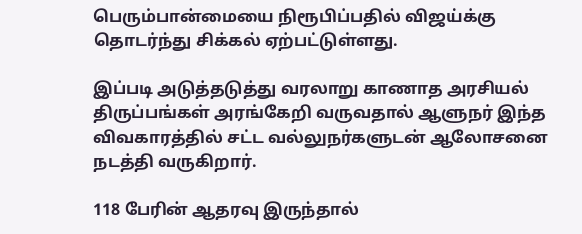பெரும்பான்மையை நிரூபிப்பதில் விஜய்க்கு தொடர்ந்து சிக்கல் ஏற்பட்டுள்ளது.

இப்படி அடுத்தடுத்து வரலாறு காணாத அரசியல் திருப்பங்கள் அரங்கேறி வருவதால் ஆளுநர் இந்த விவகாரத்தில் சட்ட வல்லுநர்களுடன் ஆலோசனை நடத்தி வருகிறார்.

118 பேரின் ஆதரவு இருந்தால்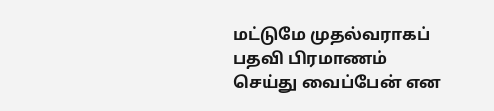மட்டுமே முதல்வராகப் பதவி பிரமாணம் செய்து வைப்பேன் என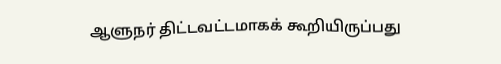ஆளுநர் திட்டவட்டமாகக் கூறியிருப்பது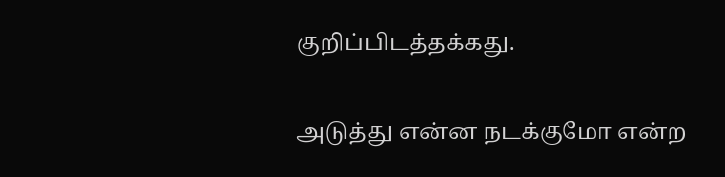குறிப்பிடத்தக்கது.

அடுத்து என்ன நடக்குமோ என்ற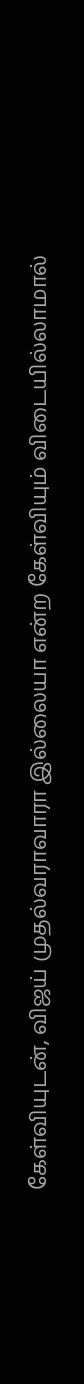கேள்வியுடன், விஜய் முதல்வராவாரா இல்லையா என்ற கேள்வியும் விடையில்லாமால்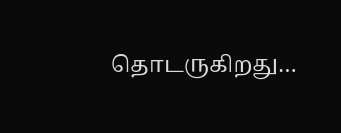தொடருகிறது…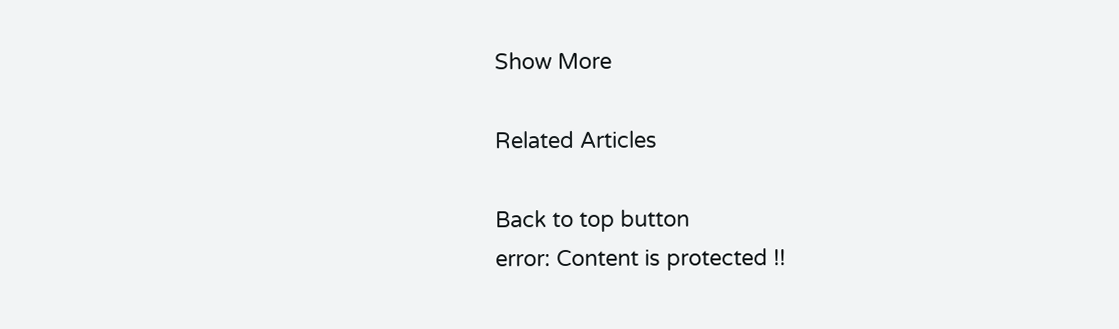Show More

Related Articles

Back to top button
error: Content is protected !!